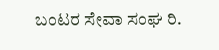ಬಂಟರ ಸೇವಾ ಸಂಘ ರಿ.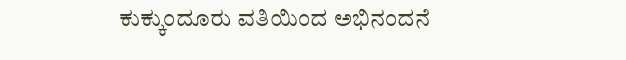ಕುಕ್ಕುಂದೂರು ವತಿಯಿಂದ ಅಭಿನಂದನೆ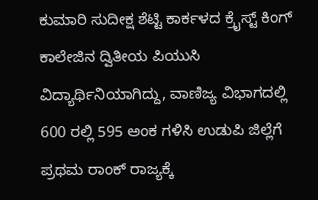ಕುಮಾರಿ ಸುದೀಕ್ಷ ಶೆಟ್ಟಿ ಕಾರ್ಕಳದ ಕ್ರೈಸ್ಟ್ ಕಿಂಗ್ ಕಾಲೇಜಿನ ದ್ವಿತೀಯ ಪಿಯುಸಿ ವಿದ್ಯಾರ್ಥಿನಿಯಾಗಿದ್ದು, ವಾಣಿಜ್ಯ ವಿಭಾಗದಲ್ಲಿ 600 ರಲ್ಲಿ 595 ಅಂಕ ಗಳಿಸಿ ಉಡುಪಿ ಜಿಲ್ಲೆಗೆ ಪ್ರಥಮ ರಾಂಕ್ ರಾಜ್ಯಕ್ಕೆ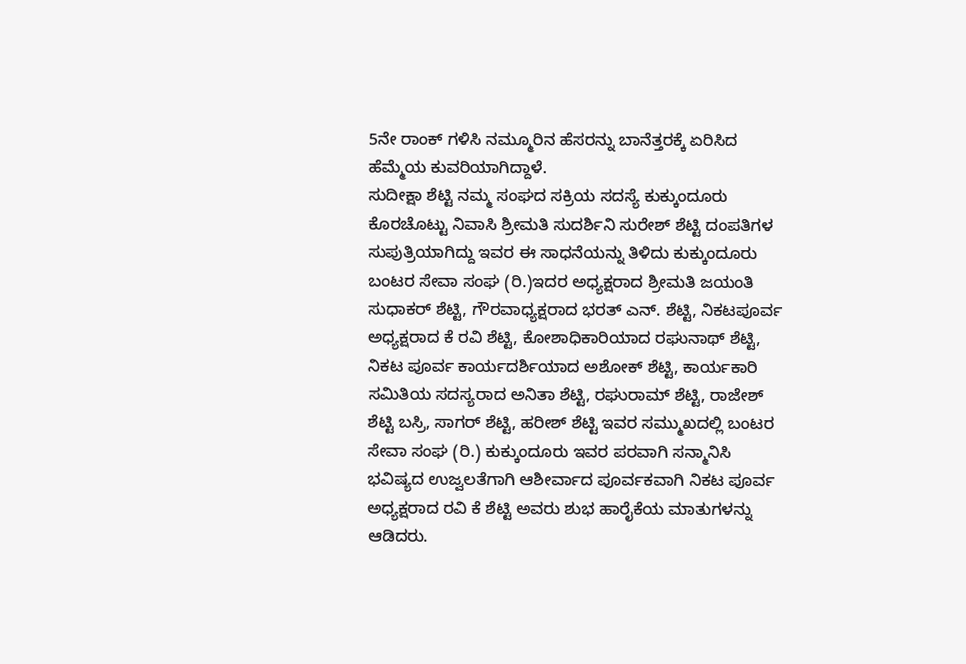5ನೇ ರಾಂಕ್ ಗಳಿಸಿ ನಮ್ಮೂರಿನ ಹೆಸರನ್ನು ಬಾನೆತ್ತರಕ್ಕೆ ಏರಿಸಿದ ಹೆಮ್ಮೆಯ ಕುವರಿಯಾಗಿದ್ದಾಳೆ.
ಸುದೀಕ್ಷಾ ಶೆಟ್ಟಿ ನಮ್ಮ ಸಂಘದ ಸಕ್ರಿಯ ಸದಸ್ಯೆ ಕುಕ್ಕುಂದೂರು ಕೊರಚೊಟ್ಟು ನಿವಾಸಿ ಶ್ರೀಮತಿ ಸುದರ್ಶಿನಿ ಸುರೇಶ್ ಶೆಟ್ಟಿ ದಂಪತಿಗಳ ಸುಪುತ್ರಿಯಾಗಿದ್ದು ಇವರ ಈ ಸಾಧನೆಯನ್ನು ತಿಳಿದು ಕುಕ್ಕುಂದೂರು ಬಂಟರ ಸೇವಾ ಸಂಘ (ರಿ.)ಇದರ ಅಧ್ಯಕ್ಷರಾದ ಶ್ರೀಮತಿ ಜಯಂತಿ ಸುಧಾಕರ್ ಶೆಟ್ಟಿ, ಗೌರವಾಧ್ಯಕ್ಷರಾದ ಭರತ್ ಎನ್. ಶೆಟ್ಟಿ, ನಿಕಟಪೂರ್ವ ಅಧ್ಯಕ್ಷರಾದ ಕೆ ರವಿ ಶೆಟ್ಟಿ, ಕೋಶಾಧಿಕಾರಿಯಾದ ರಘುನಾಥ್ ಶೆಟ್ಟಿ, ನಿಕಟ ಪೂರ್ವ ಕಾರ್ಯದರ್ಶಿಯಾದ ಅಶೋಕ್ ಶೆಟ್ಟಿ, ಕಾರ್ಯಕಾರಿ ಸಮಿತಿಯ ಸದಸ್ಯರಾದ ಅನಿತಾ ಶೆಟ್ಟಿ, ರಘುರಾಮ್ ಶೆಟ್ಟಿ, ರಾಜೇಶ್ ಶೆಟ್ಟಿ ಬಸ್ರಿ, ಸಾಗರ್ ಶೆಟ್ಟಿ, ಹರೀಶ್ ಶೆಟ್ಟಿ ಇವರ ಸಮ್ಮುಖದಲ್ಲಿ ಬಂಟರ ಸೇವಾ ಸಂಘ (ರಿ.) ಕುಕ್ಕುಂದೂರು ಇವರ ಪರವಾಗಿ ಸನ್ಮಾನಿಸಿ ಭವಿಷ್ಯದ ಉಜ್ವಲತೆಗಾಗಿ ಆಶೀರ್ವಾದ ಪೂರ್ವಕವಾಗಿ ನಿಕಟ ಪೂರ್ವ ಅಧ್ಯಕ್ಷರಾದ ರವಿ ಕೆ ಶೆಟ್ಟಿ ಅವರು ಶುಭ ಹಾರೈಕೆಯ ಮಾತುಗಳನ್ನು ಆಡಿದರು.